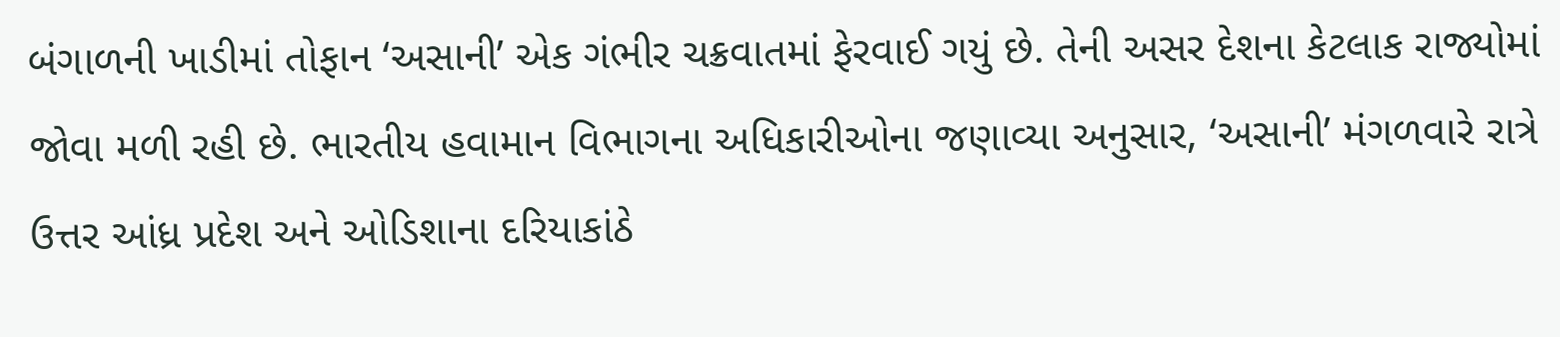બંગાળની ખાડીમાં તોફાન ‘અસાની’ એક ગંભીર ચક્રવાતમાં ફેરવાઈ ગયું છે. તેની અસર દેશના કેટલાક રાજ્યોમાં જોવા મળી રહી છે. ભારતીય હવામાન વિભાગના અધિકારીઓના જણાવ્યા અનુસાર, ‘અસાની’ મંગળવારે રાત્રે ઉત્તર આંધ્ર પ્રદેશ અને ઓડિશાના દરિયાકાંઠે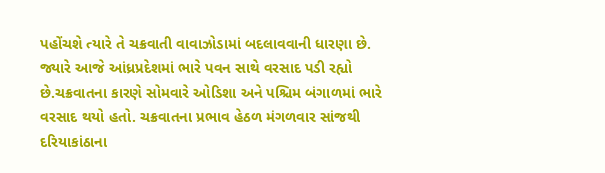પહોંચશે ત્યારે તે ચક્રવાતી વાવાઝોડામાં બદલાવવાની ધારણા છે.
જ્યારે આજે આંધ્રપ્રદેશમાં ભારે પવન સાથે વરસાદ પડી રહ્યો છે.ચક્રવાતના કારણે સોમવારે ઓડિશા અને પશ્ચિમ બંગાળમાં ભારે વરસાદ થયો હતો. ચક્રવાતના પ્રભાવ હેઠળ મંગળવાર સાંજથી દરિયાકાંઠાના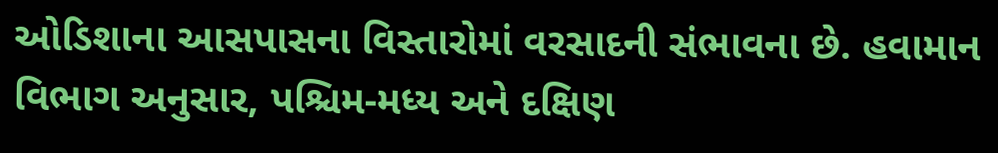ઓડિશાના આસપાસના વિસ્તારોમાં વરસાદની સંભાવના છે. હવામાન વિભાગ અનુસાર, પશ્ચિમ-મધ્ય અને દક્ષિણ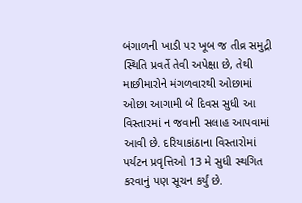બંગાળની ખાડી પર ખૂબ જ તીવ્ર સમુદ્રી સ્થિતિ પ્રવર્તે તેવી અપેક્ષા છે, તેથી માછીમારોને મંગળવારથી ઓછામાં ઓછા આગામી બે દિવસ સુધી આ વિસ્તારમાં ન જવાની સલાહ આપવામાં આવી છે. દરિયાકાંઠાના વિસ્તારોમાં પર્યટન પ્રવૃત્તિઓ 13 મે સુધી સ્થગિત કરવાનું પણ સૂચન કર્યું છે.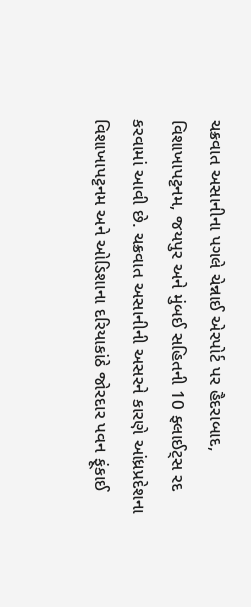ચક્રવાત અસાનીના પગલે ચેન્નાઈ એરપોર્ટ પર હૈદરાબાદ, વિશાખાપટ્ટનમ, જયપુર અને મુંબઈ સહિતની 10 ફ્લાઈટ્સ રદ કરવામાં આવી છે. ચક્રવાત અસાનીની અસરને કારણે આંધ્રપ્રદેશના વિશાખાપટ્ટનમ અને ઓડિશાના દરિયાકાંઠે જોરદાર પવન ફૂંકાઈ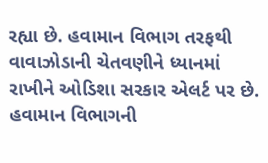રહ્યા છે. હવામાન વિભાગ તરફથી વાવાઝોડાની ચેતવણીને ધ્યાનમાં રાખીને ઓડિશા સરકાર એલર્ટ પર છે. હવામાન વિભાગની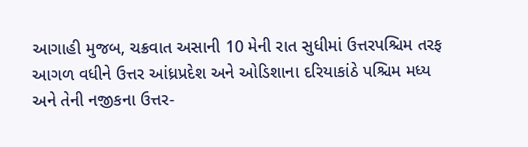આગાહી મુજબ, ચક્રવાત અસાની 10 મેની રાત સુધીમાં ઉત્તરપશ્ચિમ તરફ આગળ વધીને ઉત્તર આંધ્રપ્રદેશ અને ઓડિશાના દરિયાકાંઠે પશ્ચિમ મધ્ય અને તેની નજીકના ઉત્તર-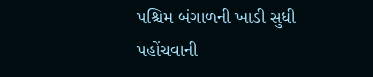પશ્ચિમ બંગાળની ખાડી સુધી પહોંચવાની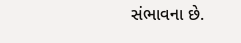સંભાવના છે.